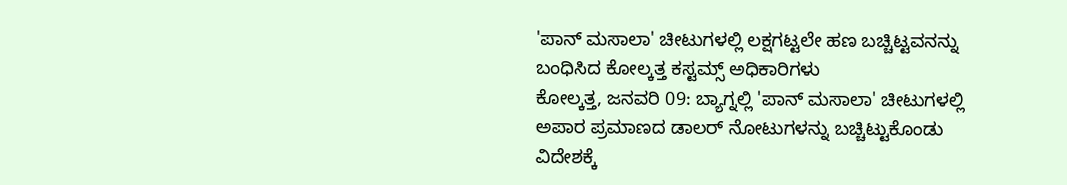'ಪಾನ್ ಮಸಾಲಾ' ಚೀಟುಗಳಲ್ಲಿ ಲಕ್ಷಗಟ್ಟಲೇ ಹಣ ಬಚ್ಚಿಟ್ಟವನನ್ನು ಬಂಧಿಸಿದ ಕೋಲ್ಕತ್ತ ಕಸ್ಟಮ್ಸ್ ಅಧಿಕಾರಿಗಳು
ಕೋಲ್ಕತ್ತ, ಜನವರಿ 09: ಬ್ಯಾಗ್ನಲ್ಲಿ 'ಪಾನ್ ಮಸಾಲಾ' ಚೀಟುಗಳಲ್ಲಿ ಅಪಾರ ಪ್ರಮಾಣದ ಡಾಲರ್ ನೋಟುಗಳನ್ನು ಬಚ್ಚಿಟ್ಟುಕೊಂಡು ವಿದೇಶಕ್ಕೆ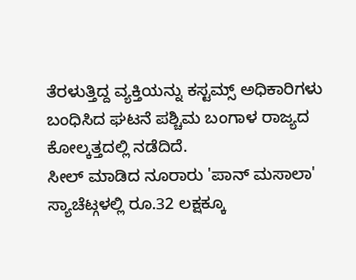ತೆರಳುತ್ತಿದ್ದ ವ್ಯಕ್ತಿಯನ್ನು ಕಸ್ಟಮ್ಸ್ ಅಧಿಕಾರಿಗಳು ಬಂಧಿಸಿದ ಘಟನೆ ಪಶ್ಚಿಮ ಬಂಗಾಳ ರಾಜ್ಯದ ಕೋಲ್ಕತ್ತದಲ್ಲಿ ನಡೆದಿದೆ.
ಸೀಲ್ ಮಾಡಿದ ನೂರಾರು 'ಪಾನ್ ಮಸಾಲಾ' ಸ್ಯಾಚೆಟ್ಗಳಲ್ಲಿ ರೂ.32 ಲಕ್ಷಕ್ಕೂ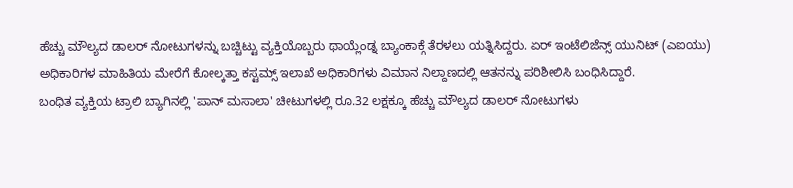ಹೆಚ್ಚು ಮೌಲ್ಯದ ಡಾಲರ್ ನೋಟುಗಳನ್ನು ಬಚ್ಚಿಟ್ಟು ವ್ಯಕ್ತಿಯೊಬ್ಬರು ಥಾಯ್ಲೆಂಡ್ನ ಬ್ಯಾಂಕಾಕ್ಗೆ ತೆರಳಲು ಯತ್ನಿಸಿದ್ದರು. ಏರ್ ಇಂಟೆಲಿಜೆನ್ಸ್ ಯುನಿಟ್ (ಎಐಯು) ಅಧಿಕಾರಿಗಳ ಮಾಹಿತಿಯ ಮೇರೆಗೆ ಕೋಲ್ಕತ್ತಾ ಕಸ್ಟಮ್ಸ್ ಇಲಾಖೆ ಅಧಿಕಾರಿಗಳು ವಿಮಾನ ನಿಲ್ದಾಣದಲ್ಲಿ ಆತನನ್ನು ಪರಿಶೀಲಿಸಿ ಬಂಧಿಸಿದ್ದಾರೆ.
ಬಂಧಿತ ವ್ಯಕ್ತಿಯ ಟ್ರಾಲಿ ಬ್ಯಾಗಿನಲ್ಲಿ 'ಪಾನ್ ಮಸಾಲಾ' ಚೀಟುಗಳಲ್ಲಿ ರೂ.32 ಲಕ್ಷಕ್ಕೂ ಹೆಚ್ಚು ಮೌಲ್ಯದ ಡಾಲರ್ ನೋಟುಗಳು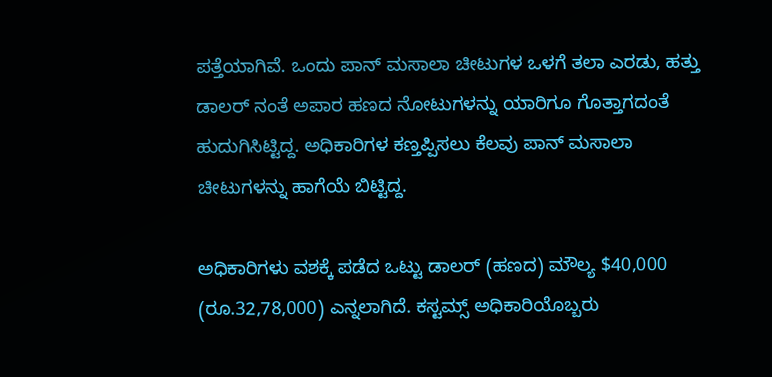ಪತ್ತೆಯಾಗಿವೆ. ಒಂದು ಪಾನ್ ಮಸಾಲಾ ಚೀಟುಗಳ ಒಳಗೆ ತಲಾ ಎರಡು, ಹತ್ತು ಡಾಲರ್ ನಂತೆ ಅಪಾರ ಹಣದ ನೋಟುಗಳನ್ನು ಯಾರಿಗೂ ಗೊತ್ತಾಗದಂತೆ ಹುದುಗಿಸಿಟ್ಟಿದ್ದ. ಅಧಿಕಾರಿಗಳ ಕಣ್ತಪ್ಪಿಸಲು ಕೆಲವು ಪಾನ್ ಮಸಾಲಾ ಚೀಟುಗಳನ್ನು ಹಾಗೆಯೆ ಬಿಟ್ಟಿದ್ದ.

ಅಧಿಕಾರಿಗಳು ವಶಕ್ಕೆ ಪಡೆದ ಒಟ್ಟು ಡಾಲರ್ (ಹಣದ) ಮೌಲ್ಯ $40,000 (ರೂ.32,78,000) ಎನ್ನಲಾಗಿದೆ. ಕಸ್ಟಮ್ಸ್ ಅಧಿಕಾರಿಯೊಬ್ಬರು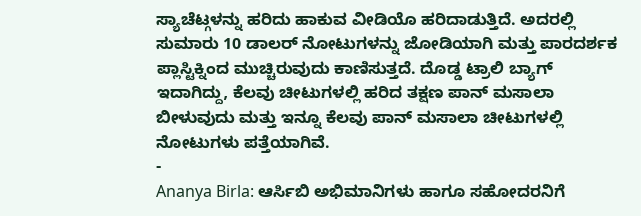ಸ್ಯಾಚೆಟ್ಗಳನ್ನು ಹರಿದು ಹಾಕುವ ವೀಡಿಯೊ ಹರಿದಾಡುತ್ತಿದೆ. ಅದರಲ್ಲಿ ಸುಮಾರು 10 ಡಾಲರ್ ನೋಟುಗಳನ್ನು ಜೋಡಿಯಾಗಿ ಮತ್ತು ಪಾರದರ್ಶಕ ಪ್ಲಾಸ್ಟಿಕ್ನಿಂದ ಮುಚ್ಚಿರುವುದು ಕಾಣಿಸುತ್ತದೆ. ದೊಡ್ಡ ಟ್ರಾಲಿ ಬ್ಯಾಗ್ ಇದಾಗಿದ್ದು, ಕೆಲವು ಚೀಟುಗಳಲ್ಲಿ ಹರಿದ ತಕ್ಷಣ ಪಾನ್ ಮಸಾಲಾ ಬೀಳುವುದು ಮತ್ತು ಇನ್ನೂ ಕೆಲವು ಪಾನ್ ಮಸಾಲಾ ಚೀಟುಗಳಲ್ಲಿ ನೋಟುಗಳು ಪತ್ತೆಯಾಗಿವೆ.
-
Ananya Birla: ಆರ್ಸಿಬಿ ಅಭಿಮಾನಿಗಳು ಹಾಗೂ ಸಹೋದರನಿಗೆ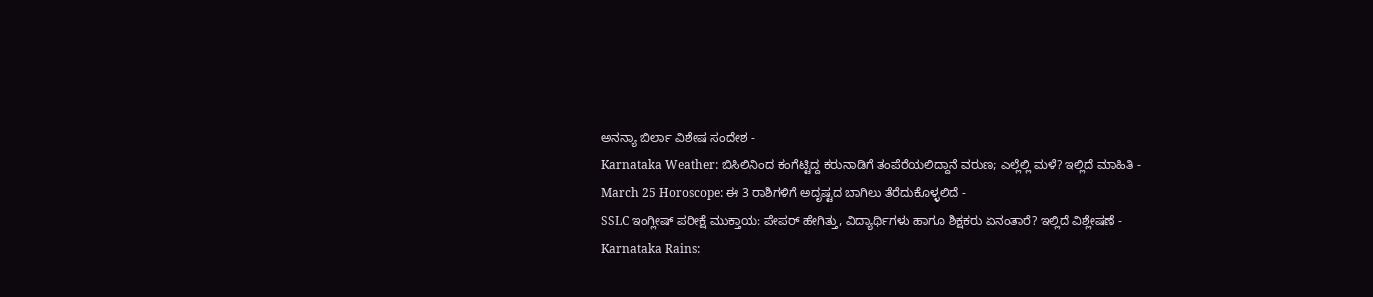ಅನನ್ಯಾ ಬಿರ್ಲಾ ವಿಶೇಷ ಸಂದೇಶ -
Karnataka Weather: ಬಿಸಿಲಿನಿಂದ ಕಂಗೆಟ್ಟಿದ್ದ ಕರುನಾಡಿಗೆ ತಂಪೆರೆಯಲಿದ್ದಾನೆ ವರುಣ; ಎಲ್ಲೆಲ್ಲಿ ಮಳೆ? ಇಲ್ಲಿದೆ ಮಾಹಿತಿ -
March 25 Horoscope: ಈ 3 ರಾಶಿಗಳಿಗೆ ಅದೃಷ್ಟದ ಬಾಗಿಲು ತೆರೆದುಕೊಳ್ಳಲಿದೆ -
SSLC ಇಂಗ್ಲೀಷ್ ಪರೀಕ್ಷೆ ಮುಕ್ತಾಯ: ಪೇಪರ್ ಹೇಗಿತ್ತು, ವಿದ್ಯಾರ್ಥಿಗಳು ಹಾಗೂ ಶಿಕ್ಷಕರು ಏನಂತಾರೆ? ಇಲ್ಲಿದೆ ವಿಶ್ಲೇಷಣೆ -
Karnataka Rains: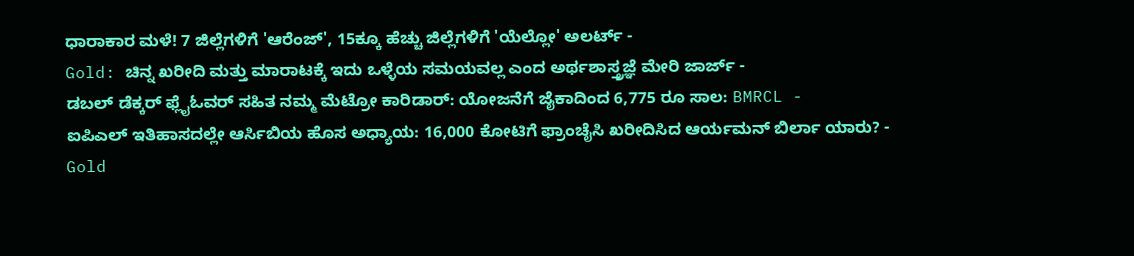ಧಾರಾಕಾರ ಮಳೆ! 7 ಜಿಲ್ಲೆಗಳಿಗೆ 'ಆರೆಂಜ್', 15ಕ್ಕೂ ಹೆಚ್ಚು ಜಿಲ್ಲೆಗಳಿಗೆ 'ಯೆಲ್ಲೋ' ಅಲರ್ಟ್ -
Gold: ಚಿನ್ನ ಖರೀದಿ ಮತ್ತು ಮಾರಾಟಕ್ಕೆ ಇದು ಒಳ್ಳೆಯ ಸಮಯವಲ್ಲ ಎಂದ ಅರ್ಥಶಾಸ್ತ್ರಜ್ಞೆ ಮೇರಿ ಜಾರ್ಜ್ -
ಡಬಲ್ ಡೆಕ್ಕರ್ ಫ್ಲೈಓವರ್ ಸಹಿತ ನಮ್ಮ ಮೆಟ್ರೋ ಕಾರಿಡಾರ್: ಯೋಜನೆಗೆ ಜೈಕಾದಿಂದ 6,775 ರೂ ಸಾಲ: BMRCL -
ಐಪಿಎಲ್ ಇತಿಹಾಸದಲ್ಲೇ ಆರ್ಸಿಬಿಯ ಹೊಸ ಅಧ್ಯಾಯ: 16,000 ಕೋಟಿಗೆ ಫ್ರಾಂಚೈಸಿ ಖರೀದಿಸಿದ ಆರ್ಯಮನ್ ಬಿರ್ಲಾ ಯಾರು? -
Gold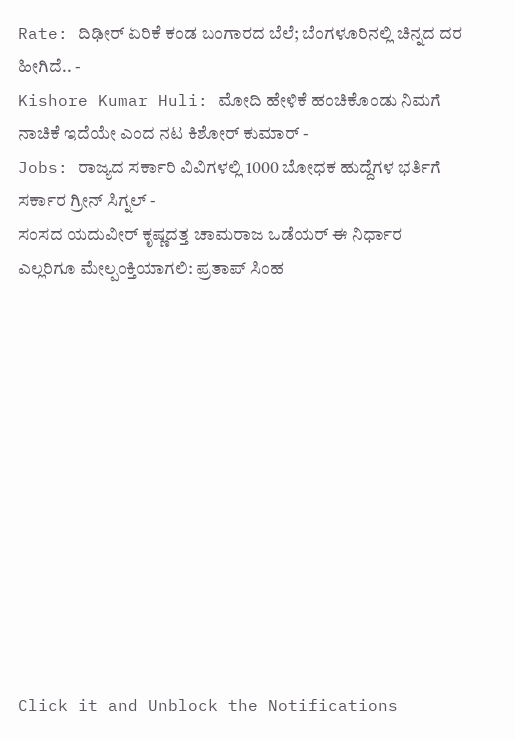Rate: ದಿಢೀರ್ ಏರಿಕೆ ಕಂಡ ಬಂಗಾರದ ಬೆಲೆ; ಬೆಂಗಳೂರಿನಲ್ಲಿ ಚಿನ್ನದ ದರ ಹೀಗಿದೆ.. -
Kishore Kumar Huli: ಮೋದಿ ಹೇಳಿಕೆ ಹಂಚಿಕೊಂಡು ನಿಮಗೆ ನಾಚಿಕೆ ಇದೆಯೇ ಎಂದ ನಟ ಕಿಶೋರ್ ಕುಮಾರ್ -
Jobs: ರಾಜ್ಯದ ಸರ್ಕಾರಿ ವಿವಿಗಳಲ್ಲಿ 1000 ಬೋಧಕ ಹುದ್ದೆಗಳ ಭರ್ತಿಗೆ ಸರ್ಕಾರ ಗ್ರೀನ್ ಸಿಗ್ನಲ್ -
ಸಂಸದ ಯದುವೀರ್ ಕೃಷ್ಣದತ್ತ ಚಾಮರಾಜ ಒಡೆಯರ್ ಈ ನಿರ್ಧಾರ ಎಲ್ಲರಿಗೂ ಮೇಲ್ಪಂಕ್ತಿಯಾಗಲಿ: ಪ್ರತಾಪ್ ಸಿಂಹ












Click it and Unblock the Notifications